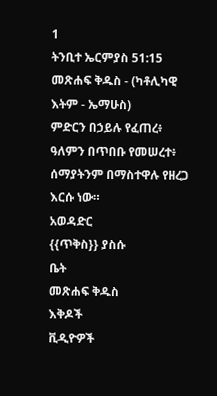1
ትንቢተ ኤርምያስ 51:15
መጽሐፍ ቅዱስ - (ካቶሊካዊ እትም - ኤማሁስ)
ምድርን በኃይሉ የፈጠረ፥ ዓለምን በጥበቡ የመሠረተ፥ ሰማያትንም በማስተዋሉ የዘረጋ እርሱ ነው።
አወዳድር
{{ጥቅስ}} ያስሱ
ቤት
መጽሐፍ ቅዱስ
እቅዶች
ቪዲዮዎች